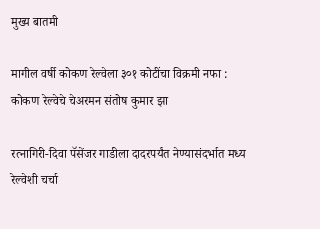मुख्य बातमी

मागील वर्षी कोकण रेल्वेला ३०१ कोटींचा विक्रमी नफा : कोकण रेल्वेचे चेअरमन संतोष कुमार झा

रत्नागिरी-दिवा पॅसेंजर गाडीला दादरपर्यंत नेण्यासंदर्भात मध्य रेल्वेशी चर्चा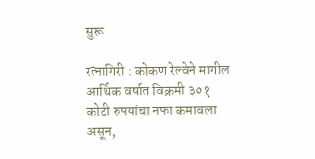सुरू

रत्नागिरी : कोकण रेल्वेने मागील आर्थिक वर्षात विक्रमी ३०१ कोटी रुपयांचा नफा कमावला असून,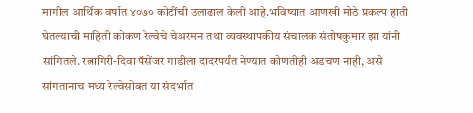मागील आर्थिक वर्षात ४०७० कोटींची उलाढाल केली आहे.भविष्यात आणखी मोठे प्रकल्प हाती घेतल्याची माहिती कोकण रेल्वेचे चेअरमन तथा व्यवस्थापकीय संचालक संतोषकुमार झा यांनी सांगितले. रत्नागिरी-दिवा पॅसेंजर गाडीला दादरपर्यंत नेण्यात कोणतीही अडचण नाही, असे सांगतानाच मध्य रेल्वेसोबत या संदर्भात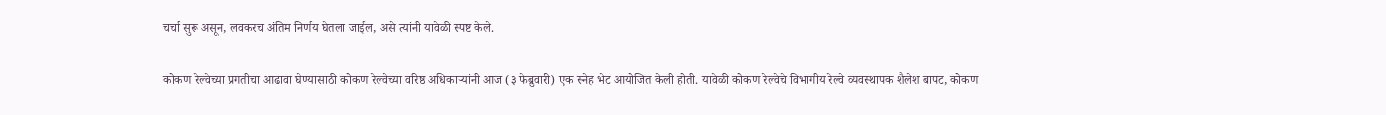चर्चा सुरू असून, लवकरच अंतिम निर्णय घेतला जाईल, असे त्यांनी यावेळी स्पष्ट केले.

कोकण रेल्वेच्या प्रगतीचा आढावा घेण्यासाठी कोकण रेल्वेच्या वरिष्ठ अधिकाऱ्यांनी आज (३ फेब्रुवारी) एक स्नेह भेट आयोजित केली होती. यावेळी कोकण रेल्वेचे विभागीय रेल्वे व्यवस्थापक शैलेश बापट, कोकण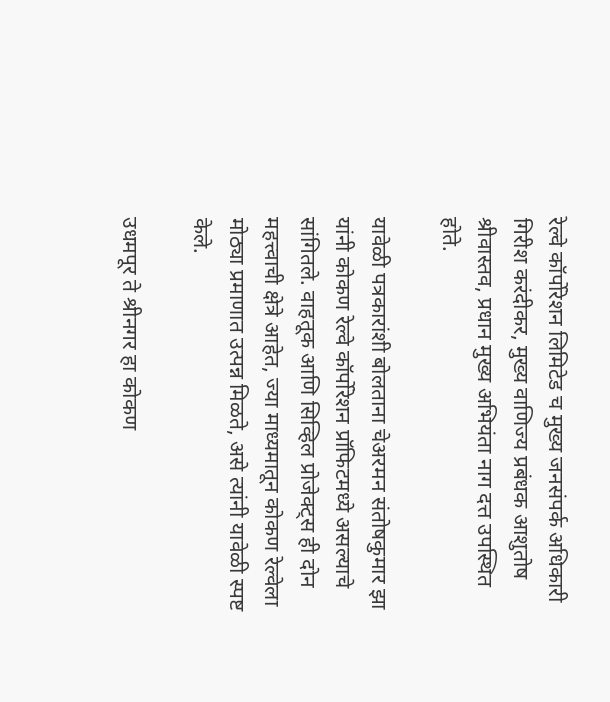रेल्वे कॉर्पोरेशन लिमिटेड च मुख्य जनसंपर्क अधिकारी गिरीश करंदीकर, मुख्य वाणिज्य प्रबंधक आशुतोष श्रीवास्तव, प्रधान मुख्य अभियंता नाग दत्त उपस्थित होते.

यावेळी पत्रकारांशी बोलताना चेअरमन संतोषकुमार झा यांनी कोकण रेल्वे कॉर्पोरेशन प्रॉफिटमध्ये असल्याचे सांगितले. वाहतूक आणि सिव्हिल प्रोजेक्ट्स ही दोन महत्त्वाची क्षेत्रे आहेत, ज्या माध्यमातून कोकण रेल्वेला मोठ्या प्रमाणात उत्पन्न मिळते, असे त्यांनी यावेळी स्पष्ट केले.

उधमपूर ते श्रीनगर हा कोकण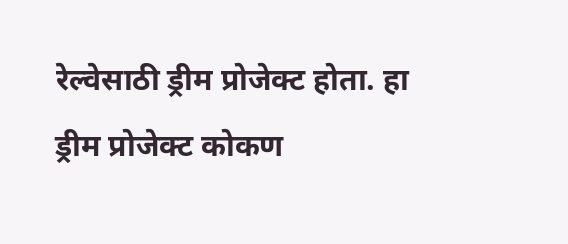रेल्वेसाठी ड्रीम प्रोजेक्ट होता. हा ड्रीम प्रोजेक्ट कोकण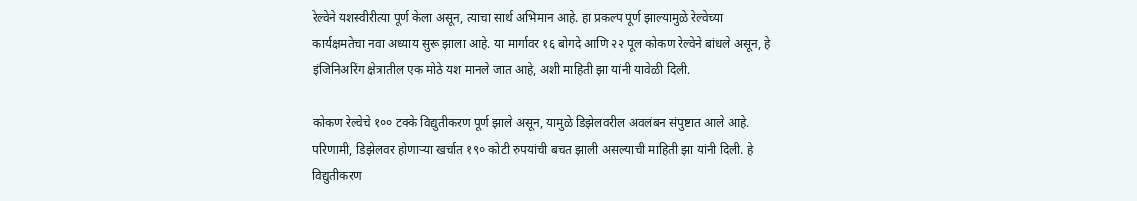रेल्वेने यशस्वीरीत्या पूर्ण केला असून, त्याचा सार्थ अभिमान आहे. हा प्रकल्प पूर्ण झाल्यामुळे रेल्वेच्या कार्यक्षमतेचा नवा अध्याय सुरू झाला आहे. या मार्गावर १६ बोगदे आणि २२ पूल कोकण रेल्वेने बांधले असून, हे इंजिनिअरिंग क्षेत्रातील एक मोठे यश मानले जात आहे, अशी माहिती झा यांनी यावेळी दिली.

कोकण रेल्वेचे १०० टक्के विद्युतीकरण पूर्ण झाले असून, यामुळे डिझेलवरील अवलंबन संपुष्टात आले आहे. परिणामी, डिझेलवर होणाऱ्या खर्चात १९० कोटी रुपयांची बचत झाली असल्याची माहिती झा यांनी दिली. हे विद्युतीकरण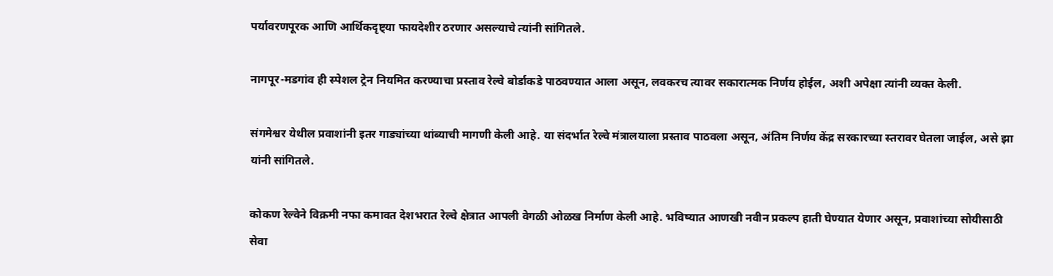पर्यावरणपूरक आणि आर्थिकदृष्ट्या फायदेशीर ठरणार असल्याचे त्यांनी सांगितले.

नागपूर-मडगांव ही स्पेशल ट्रेन नियमित करण्याचा प्रस्ताव रेल्वे बोर्डाकडे पाठवण्यात आला असून, लवकरच त्यावर सकारात्मक निर्णय होईल, अशी अपेक्षा त्यांनी व्यक्त केली.

संगमेश्वर येथील प्रवाशांनी इतर गाड्यांच्या थांब्याची मागणी केली आहे. या संदर्भात रेल्वे मंत्रालयाला प्रस्ताव पाठवला असून, अंतिम निर्णय केंद्र सरकारच्या स्तरावर घेतला जाईल, असे झा यांनी सांगितले.

कोकण रेल्वेने विक्रमी नफा कमावत देशभरात रेल्वे क्षेत्रात आपली वेगळी ओळख निर्माण केली आहे. भविष्यात आणखी नवीन प्रकल्प हाती घेण्यात येणार असून, प्रवाशांच्या सोयीसाठी सेवा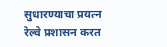सुधारण्याचा प्रयत्न रेल्वे प्रशासन करत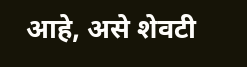आहे, असे शेवटी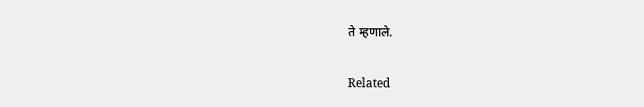ते म्हणाले.

Related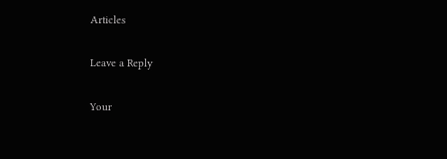Articles

Leave a Reply

Your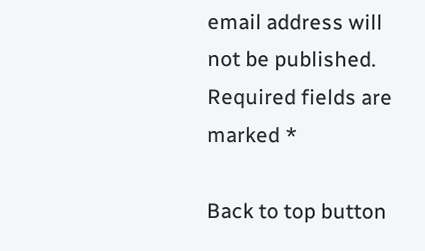email address will not be published. Required fields are marked *

Back to top button